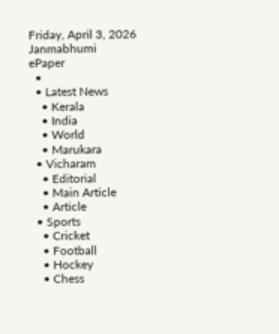Friday, April 3, 2026
Janmabhumi
ePaper
  •
  • Latest News
    • Kerala
    • India
    • World
    • Marukara
  • Vicharam
    • Editorial
    • Main Article
    • Article
  • Sports
    • Cricket
    • Football
    • Hockey
    • Chess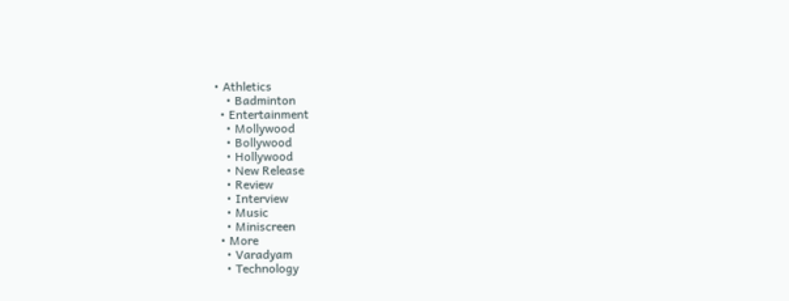• Athletics
    • Badminton
  • Entertainment
    • Mollywood
    • Bollywood
    • Hollywood
    • New Release
    • Review
    • Interview
    • Music
    • Miniscreen
  • More
    • Varadyam
    • Technology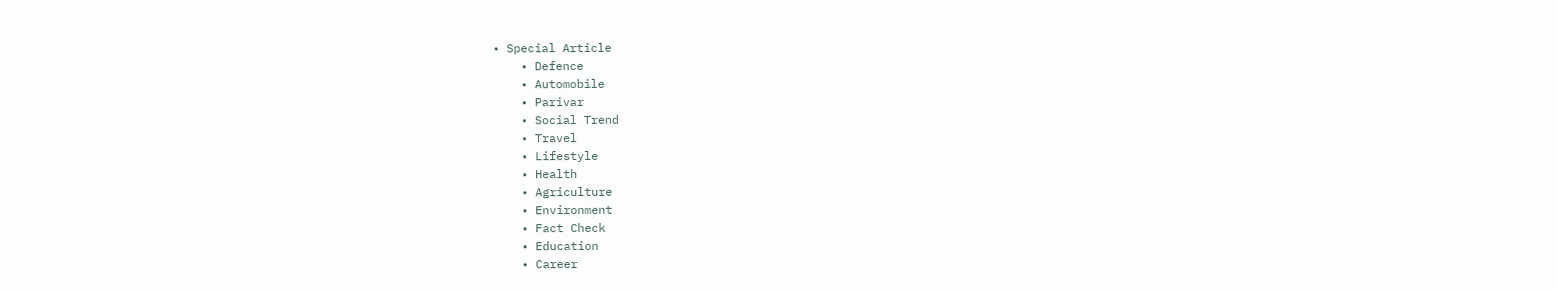• Special Article
    • Defence
    • Automobile
    • Parivar
    • Social Trend
    • Travel
    • Lifestyle
    • Health
    • Agriculture
    • Environment
    • Fact Check
    • Education
    • Career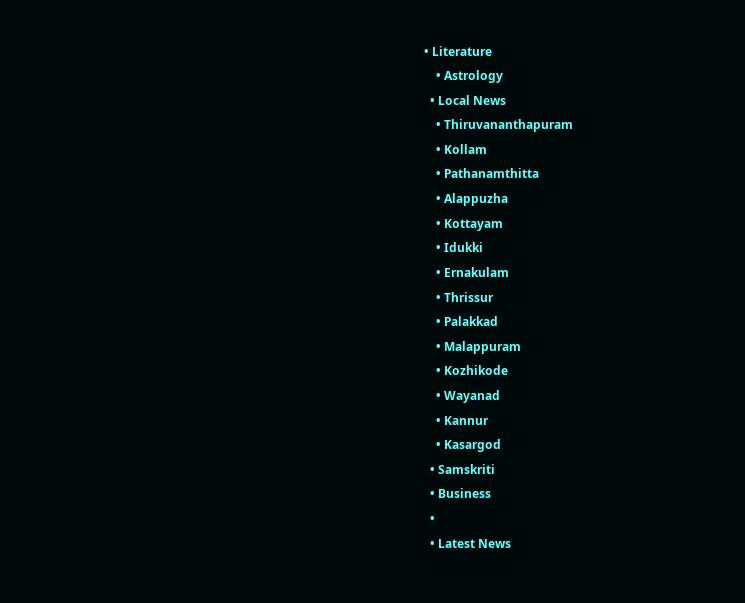• Literature
    • Astrology
  • Local News
    • Thiruvananthapuram
    • Kollam
    • Pathanamthitta
    • Alappuzha
    • Kottayam
    • Idukki
    • Ernakulam
    • Thrissur
    • Palakkad
    • Malappuram
    • Kozhikode
    • Wayanad
    • Kannur
    • Kasargod
  • Samskriti
  • Business
  •
  • Latest News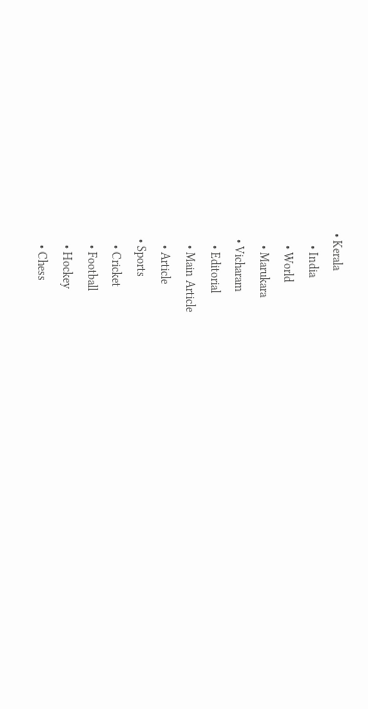• Kerala
    • India
    • World
    • Marukara
  • Vicharam
    • Editorial
    • Main Article
    • Article
  • Sports
    • Cricket
    • Football
    • Hockey
    • Chess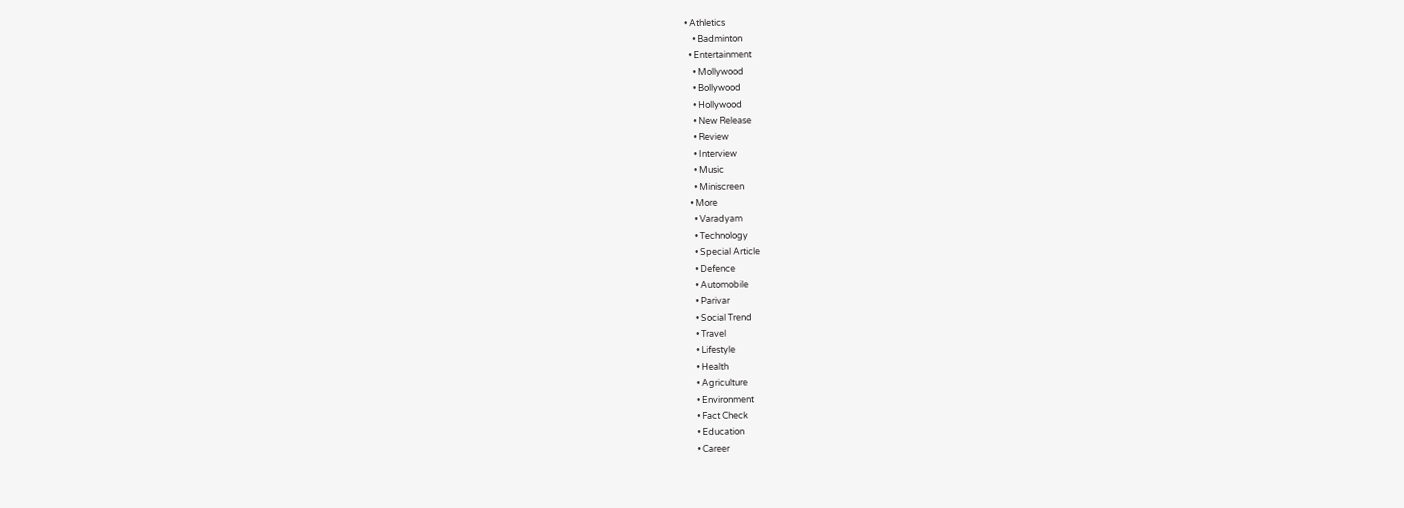• Athletics
    • Badminton
  • Entertainment
    • Mollywood
    • Bollywood
    • Hollywood
    • New Release
    • Review
    • Interview
    • Music
    • Miniscreen
  • More
    • Varadyam
    • Technology
    • Special Article
    • Defence
    • Automobile
    • Parivar
    • Social Trend
    • Travel
    • Lifestyle
    • Health
    • Agriculture
    • Environment
    • Fact Check
    • Education
    • Career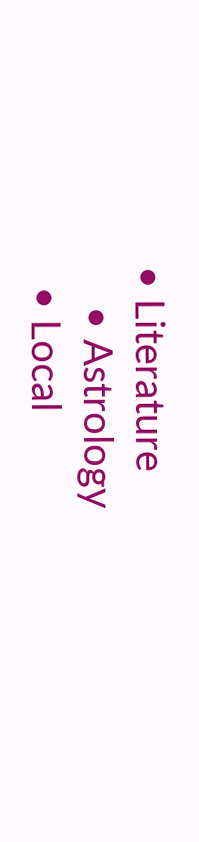• Literature
    • Astrology
  • Local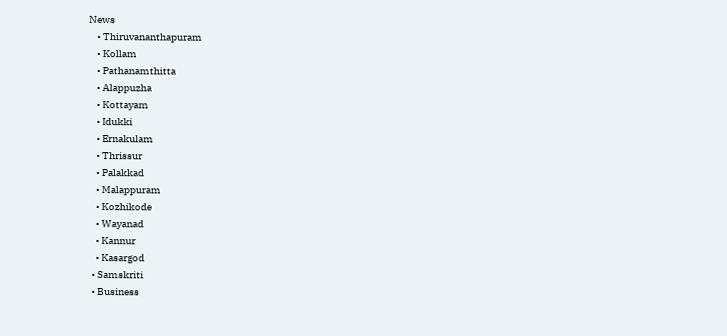News
    • Thiruvananthapuram
    • Kollam
    • Pathanamthitta
    • Alappuzha
    • Kottayam
    • Idukki
    • Ernakulam
    • Thrissur
    • Palakkad
    • Malappuram
    • Kozhikode
    • Wayanad
    • Kannur
    • Kasargod
  • Samskriti
  • Business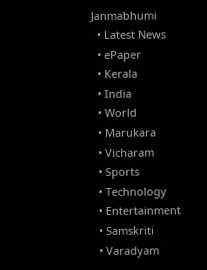Janmabhumi
  • Latest News
  • ePaper
  • Kerala
  • India
  • World
  • Marukara
  • Vicharam
  • Sports
  • Technology
  • Entertainment
  • Samskriti
  • Varadyam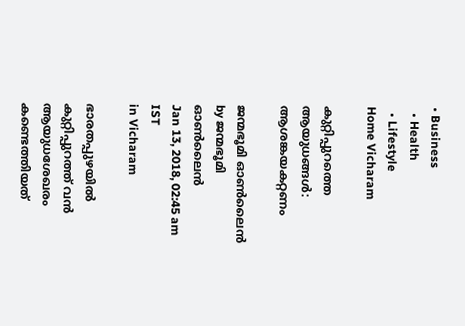• Business
  • Health
  • Lifestyle
Home Vicharam

കുറ്റിപ്പുറത്തെ ആയുധങ്ങള്‍: ആശങ്കയകറ്റണം

ജന്മഭൂമി ഓണ്‍ലൈന്‍ by ജന്മഭൂമി ഓണ്‍ലൈന്‍
Jan 13, 2018, 02:45 am IST
in Vicharam

ഭാരതപ്പുഴയില്‍ കുറ്റിപ്പുറത്ത് വന്‍ ആയുധശേഖരം കണ്ടെത്തിയത്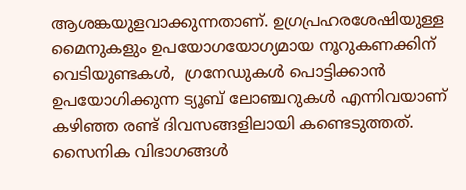ആശങ്കയുളവാക്കുന്നതാണ്. ഉഗ്രപ്രഹരശേഷിയുള്ള മൈനുകളും ഉപയോഗയോഗ്യമായ നൂറുകണക്കിന് വെടിയുണ്ടകള്‍,  ഗ്രനേഡുകള്‍ പൊട്ടിക്കാന്‍ ഉപയോഗിക്കുന്ന ട്യൂബ് ലോഞ്ചറുകള്‍ എന്നിവയാണ് കഴിഞ്ഞ രണ്ട് ദിവസങ്ങളിലായി കണ്ടെടുത്തത്. സൈനിക വിഭാഗങ്ങള്‍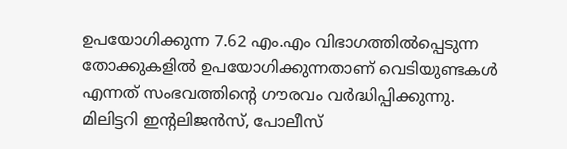ഉപയോഗിക്കുന്ന 7.62 എം.എം വിഭാഗത്തില്‍പ്പെടുന്ന തോക്കുകളില്‍ ഉപയോഗിക്കുന്നതാണ് വെടിയുണ്ടകള്‍ എന്നത് സംഭവത്തിന്റെ ഗൗരവം വര്‍ദ്ധിപ്പിക്കുന്നു. മിലിട്ടറി ഇന്റലിജന്‍സ്, പോലീസ്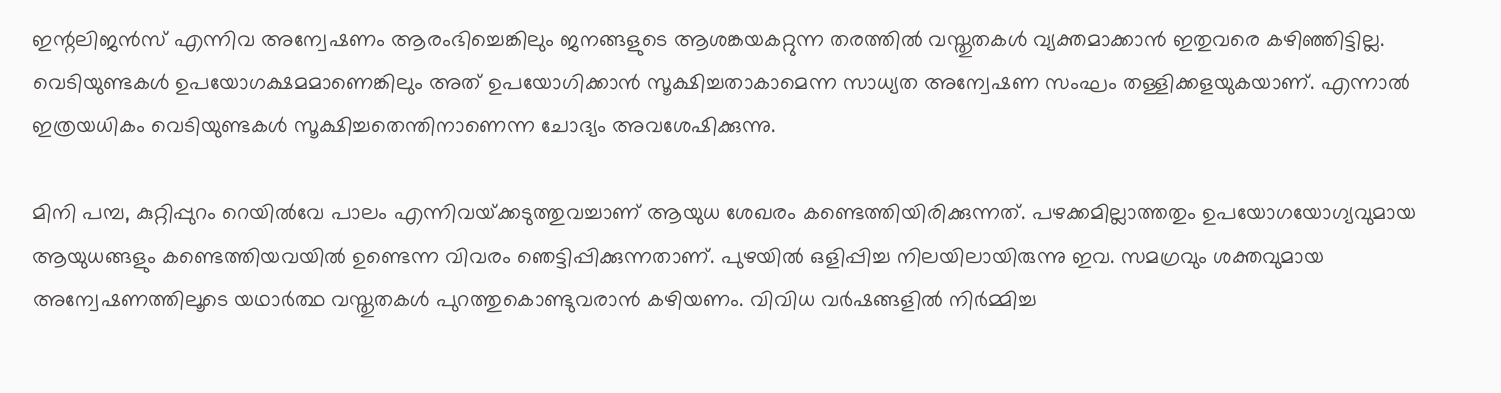ഇന്റലിജന്‍സ് എന്നിവ അന്വേഷണം ആരംഭിച്ചെങ്കിലും ജനങ്ങളുടെ ആശങ്കയകറ്റുന്ന തരത്തില്‍ വസ്തുതകള്‍ വ്യക്തമാക്കാന്‍ ഇതുവരെ കഴിഞ്ഞിട്ടില്ല. വെടിയുണ്ടകള്‍ ഉപയോഗക്ഷമമാണെങ്കിലും അത് ഉപയോഗിക്കാന്‍ സൂക്ഷിച്ചതാകാമെന്ന സാധ്യത അന്വേഷണ സംഘം തള്ളിക്കളയുകയാണ്. എന്നാല്‍ ഇത്രയധികം വെടിയുണ്ടകള്‍ സൂക്ഷിച്ചതെന്തിനാണെന്ന ചോദ്യം അവശേഷിക്കുന്നു.

മിനി പമ്പ, കുറ്റിപ്പുറം റെയില്‍വേ പാലം എന്നിവയ്‌ക്കടുത്തുവച്ചാണ് ആയുധ ശേഖരം കണ്ടെത്തിയിരിക്കുന്നത്. പഴക്കമില്ലാത്തതും ഉപയോഗയോഗ്യവുമായ ആയുധങ്ങളും കണ്ടെത്തിയവയില്‍ ഉണ്ടെന്ന വിവരം ഞെട്ടിപ്പിക്കുന്നതാണ്. പുഴയില്‍ ഒളിപ്പിച്ച നിലയിലായിരുന്നു ഇവ. സമഗ്രവും ശക്തവുമായ അന്വേഷണത്തിലൂടെ യഥാര്‍ത്ഥ വസ്തുതകള്‍ പുറത്തുകൊണ്ടുവരാന്‍ കഴിയണം. വിവിധ വര്‍ഷങ്ങളില്‍ നിര്‍മ്മിച്ച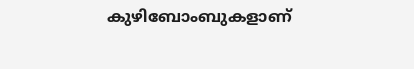കുഴിബോംബുകളാണ്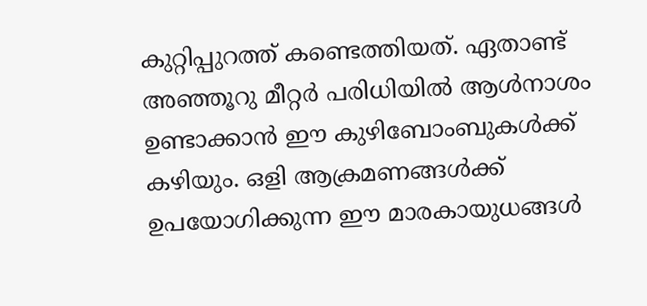കുറ്റിപ്പുറത്ത് കണ്ടെത്തിയത്. ഏതാണ്ട് അഞ്ഞൂറു മീറ്റര്‍ പരിധിയില്‍ ആള്‍നാശം ഉണ്ടാക്കാന്‍ ഈ കുഴിബോംബുകള്‍ക്ക് കഴിയും. ഒളി ആക്രമണങ്ങള്‍ക്ക് ഉപയോഗിക്കുന്ന ഈ മാരകായുധങ്ങള്‍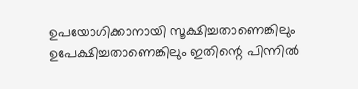ഉപയോഗിക്കാനായി സൂക്ഷിച്ചതാണെങ്കിലും ഉപേക്ഷിച്ചതാണെങ്കിലും ഇതിന്റെ പിന്നില്‍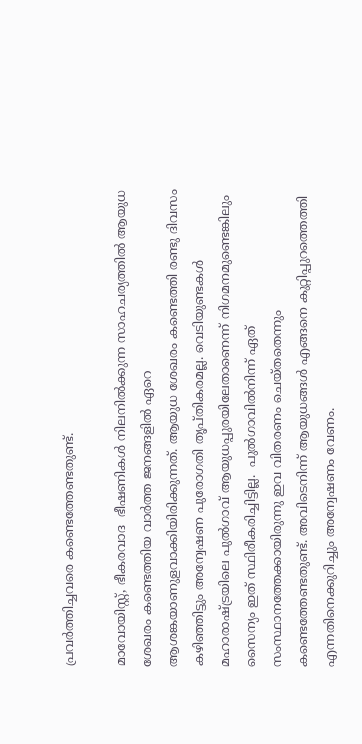പ്രവര്‍ത്തിച്ചവരെ കണ്ടെത്തേണ്ടതുണ്ട്.

മാവോയിസ്റ്റ്, ഭീകരവാദ  ഭീഷണികള്‍ നിലനില്‍ക്കുന്ന സാഹചര്യത്തില്‍ ആയുധ ശേഖരം കണ്ടെത്തിയ വാര്‍ത്ത ജനങ്ങളില്‍ ഏറെ ആശങ്കയാണുളവാക്കിയിരിക്കുന്നത്. ആയുധ ശേഖരം കണ്ടെത്തി രണ്ടു ദിവസം കഴിഞ്ഞിട്ടും അന്വേഷണ പുരോഗതി തൃപ്തികരമല്ല. വെടിയുണ്ടകള്‍ മഹാരാഷ്‌ട്രയിലെ പുല്‍ഗാവ് ആയുധപ്പുരയിലേതാണെന്ന് നിഗമനമുണ്ടെങ്കിലും സൈന്യം ഇത് സ്ഥിരീകരിച്ചിട്ടില്ല.  പുല്‍ഗാവില്‍നിന്ന് ഏത് സംസ്ഥാനത്തേക്കായിരുന്നു ഇവ വിതരണം ചെയ്തതെന്നും കണ്ടെത്തേണ്ടതുണ്ട്. അവിടെനിന്ന് ആയുധങ്ങള്‍ എങ്ങനെ കുറ്റിപ്പുറത്തെത്തി എന്നതിനെക്കുറിച്ചും അന്വേഷണം വേണം.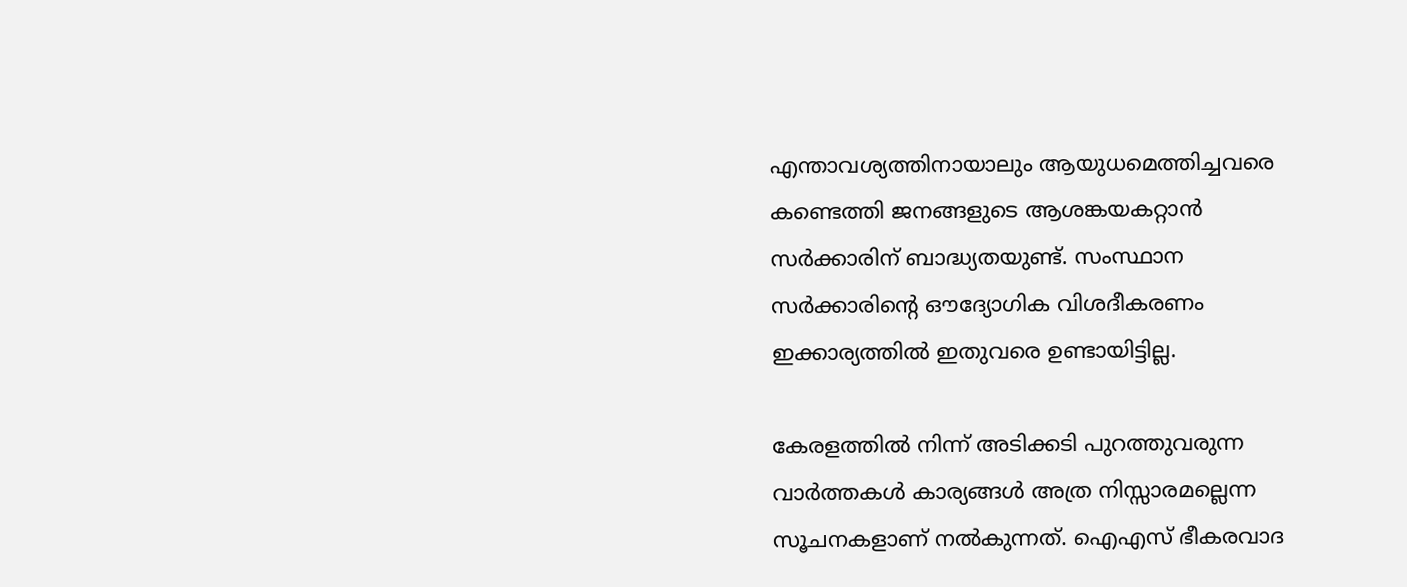എന്താവശ്യത്തിനായാലും ആയുധമെത്തിച്ചവരെ കണ്ടെത്തി ജനങ്ങളുടെ ആശങ്കയകറ്റാന്‍ സര്‍ക്കാരിന് ബാദ്ധ്യതയുണ്ട്. സംസ്ഥാന സര്‍ക്കാരിന്റെ ഔദ്യോഗിക വിശദീകരണം ഇക്കാര്യത്തില്‍ ഇതുവരെ ഉണ്ടായിട്ടില്ല.

കേരളത്തില്‍ നിന്ന് അടിക്കടി പുറത്തുവരുന്ന വാര്‍ത്തകള്‍ കാര്യങ്ങള്‍ അത്ര നിസ്സാരമല്ലെന്ന സൂചനകളാണ് നല്‍കുന്നത്. ഐഎസ് ഭീകരവാദ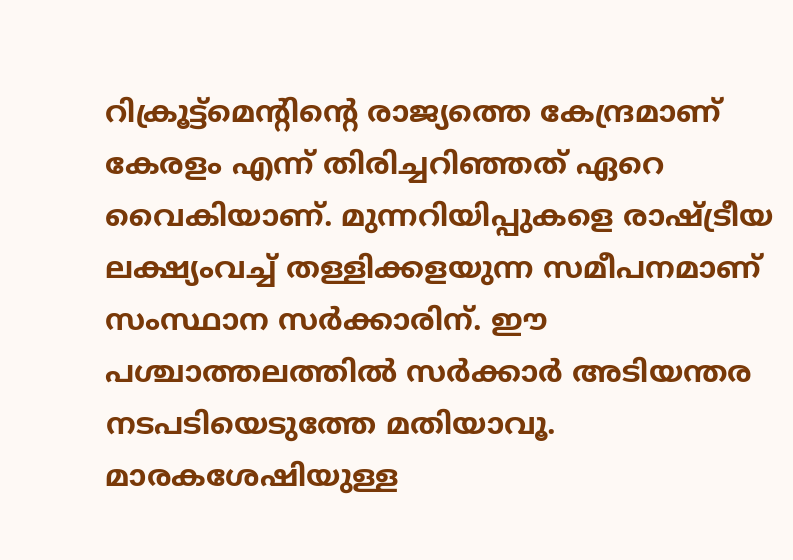റിക്രൂട്ട്‌മെന്റിന്റെ രാജ്യത്തെ കേന്ദ്രമാണ് കേരളം എന്ന് തിരിച്ചറിഞ്ഞത് ഏറെ വൈകിയാണ്. മുന്നറിയിപ്പുകളെ രാഷ്‌ട്രീയ ലക്ഷ്യംവച്ച് തള്ളിക്കളയുന്ന സമീപനമാണ് സംസ്ഥാന സര്‍ക്കാരിന്. ഈ പശ്ചാത്തലത്തില്‍ സര്‍ക്കാര്‍ അടിയന്തര നടപടിയെടുത്തേ മതിയാവൂ.  മാരകശേഷിയുള്ള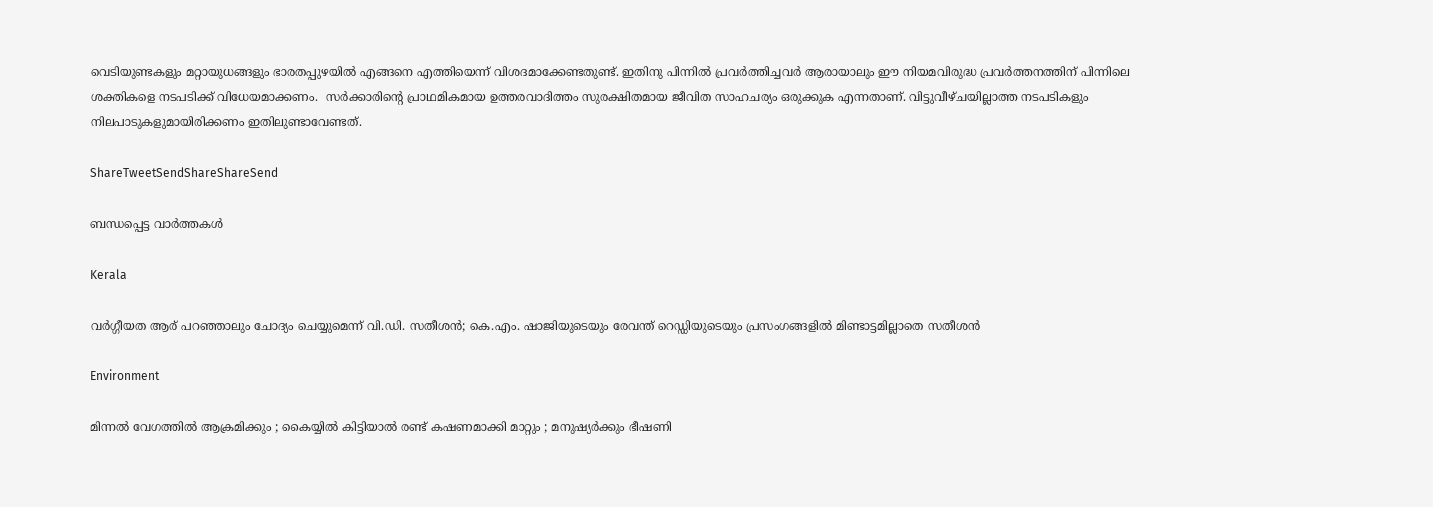വെടിയുണ്ടകളും മറ്റായുധങ്ങളും ഭാരതപ്പുഴയില്‍ എങ്ങനെ എത്തിയെന്ന് വിശദമാക്കേണ്ടതുണ്ട്. ഇതിനു പിന്നില്‍ പ്രവര്‍ത്തിച്ചവര്‍ ആരായാലും ഈ നിയമവിരുദ്ധ പ്രവര്‍ത്തനത്തിന് പിന്നിലെ ശക്തികളെ നടപടിക്ക് വിധേയമാക്കണം.  സര്‍ക്കാരിന്റെ പ്രാഥമികമായ ഉത്തരവാദിത്തം സുരക്ഷിതമായ ജീവിത സാഹചര്യം ഒരുക്കുക എന്നതാണ്. വിട്ടുവീഴ്ചയില്ലാത്ത നടപടികളും നിലപാടുകളുമായിരിക്കണം ഇതിലുണ്ടാവേണ്ടത്.

ShareTweetSendShareShareSend

ബന്ധപ്പെട്ട വാര്‍ത്തകള്‍

Kerala

വര്‍ഗ്ഗീയത ആര് പറഞ്ഞാലും ചോദ്യം ചെയ്യുമെന്ന് വി.ഡി. സതീശന്‍; കെ.എം. ഷാജിയുടെയും രേവന്ത് റെഡ്ഡിയുടെയും പ്രസംഗങ്ങളില്‍ മിണ്ടാട്ടമില്ലാതെ സതീശന്‍

Environment

മിന്നൽ വേഗത്തില്‍ ആക്രമിക്കും ; കൈയ്യിൽ കിട്ടിയാൽ രണ്ട് കഷണമാക്കി മാറ്റും ; മനുഷ്യർക്കും ഭീഷണി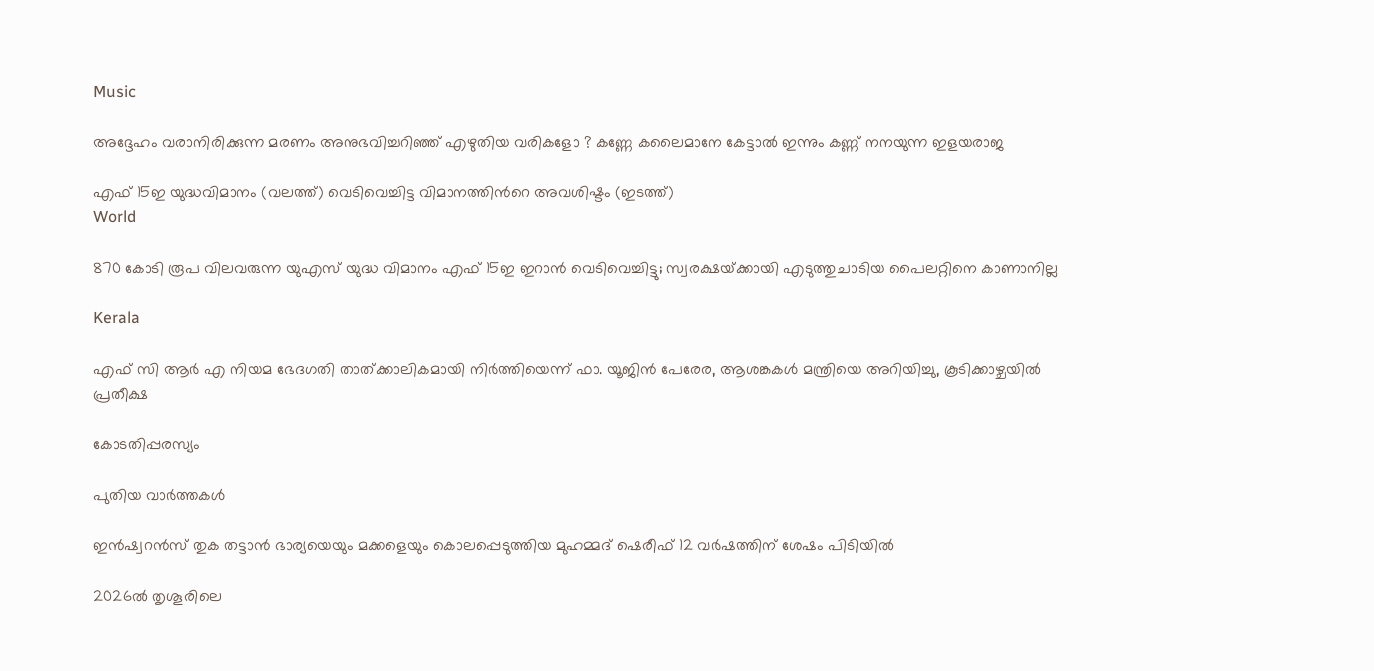Music

അദ്ദേഹം വരാനിരിക്കുന്ന മരണം അനുഭവിച്ചറിഞ്ഞ് എഴുതിയ വരികളോ ? കണ്ണേ കലൈമാനേ കേട്ടാൽ ഇന്നും കണ്ണ് നനയുന്ന ഇളയരാജ

എഫ് 15ഇ യുദ്ധവിമാനം (വലത്ത്) വെടിവെച്ചിട്ട വിമാനത്തിന്‍റെ അവശിഷ്ടം (ഇടത്ത്)
World

870 കോടി രൂപ വിലവരുന്ന യുഎസ് യുദ്ധ വിമാനം എഫ് 15ഇ ഇറാന്‍ വെടിവെച്ചിട്ടു; സ്വരക്ഷയ്‌ക്കായി എടുത്തുചാടിയ പൈലറ്റിനെ കാണാനില്ല

Kerala

എഫ് സി ആര്‍ എ നിയമ ഭേദഗതി താത്ക്കാലികമായി നിര്‍ത്തിയെന്ന് ഫാ. യൂജിന്‍ പേരേര, ആശങ്കകള്‍ മന്ത്രിയെ അറിയിച്ചു, കൂടിക്കാഴ്ചയില്‍ പ്രതീക്ഷ

കോടതിപ്പരസ്യം

പുതിയ വാര്‍ത്തകള്‍

ഇന്‍ഷ്വറന്‍സ് തുക തട്ടാന്‍ ഭാര്യയെയും മക്കളെയും കൊലപ്പെടുത്തിയ മുഹമ്മദ് ഷെരീഫ് 12 വര്‍ഷത്തിന് ശേഷം പിടിയില്‍

2026ല്‍ തൃശൂരിലെ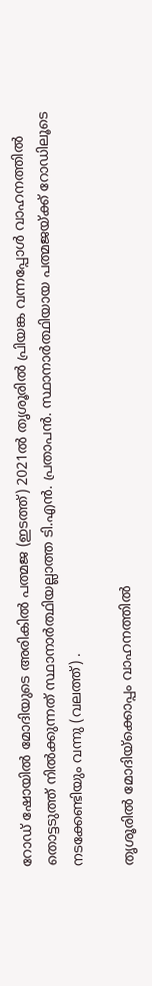റോ‍ഡ് ഷോയില്‍ മോദിയുടെ അരികില്‍ പത്മജ (ഇടത്ത്) 2021ല്‍ തൃശൂരില്‍ പ്രിയങ്ക വന്നപ്പോള്‍ വാഹനത്തില്‍ തൊട്ടടുത്ത് നില്‍ക്കുന്നത് സ്ഥാനാര്‍ത്ഥിയല്ലാത്ത ടി.എന്‍. പ്രതാപന്‍. സ്ഥാനാര്‍ത്ഥിയായ പത്മജയ്ക്ക് റോഡിലൂടെ നടക്കേണ്ടിയും വന്നു (വലത്ത്) .

തൃശൂരില്‍ മോദിയ്‌ക്കൊപ്പം വാഹനത്തില്‍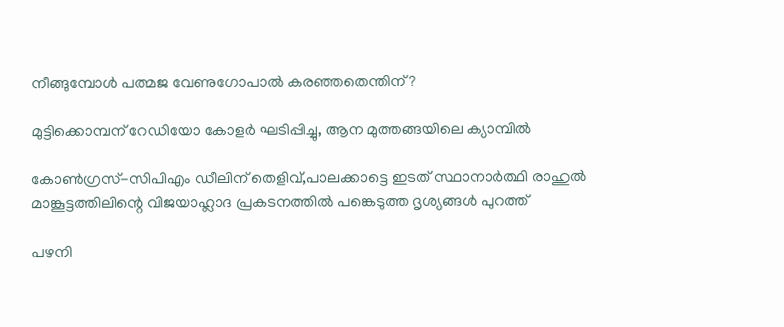നീങ്ങുമ്പോള്‍ പത്മജ വേണുഗോപാല്‍ കരഞ്ഞതെന്തിന്?

മുട്ടിക്കൊമ്പന് റേഡിയോ കോളര്‍ ഘടിപ്പിച്ചു, ആന മുത്തങ്ങയിലെ ക്യാമ്പില്‍

കോണ്‍ഗ്രസ്-സിപിഎം ഡീലിന് തെളിവ്,പാലക്കാട്ടെ ഇടത് സ്ഥാനാര്‍ത്ഥി രാഹുല്‍ മാങ്കൂട്ടത്തിലിന്റെ വിജയാഹ്ലാദ പ്രകടനത്തില്‍ പങ്കെടുത്ത ദൃശ്യങ്ങള്‍ പുറത്ത്

പഴനി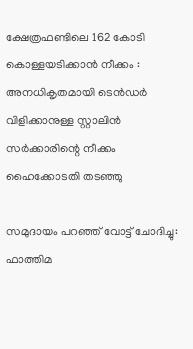ക്ഷേത്രഫണ്ടിലെ 162 കോടി കൊള്ളയടിക്കാൻ നീക്കം : അനധികൃതമായി ടെൻഡർ വിളിക്കാനുള്ള സ്റ്റാലിൻ സർക്കാരിന്റെ നീക്കം  ഹൈക്കോടതി തടഞ്ഞു

സമുദായം പറഞ്ഞ് വോട്ട് ചോദിച്ചു: ഫാത്തിമ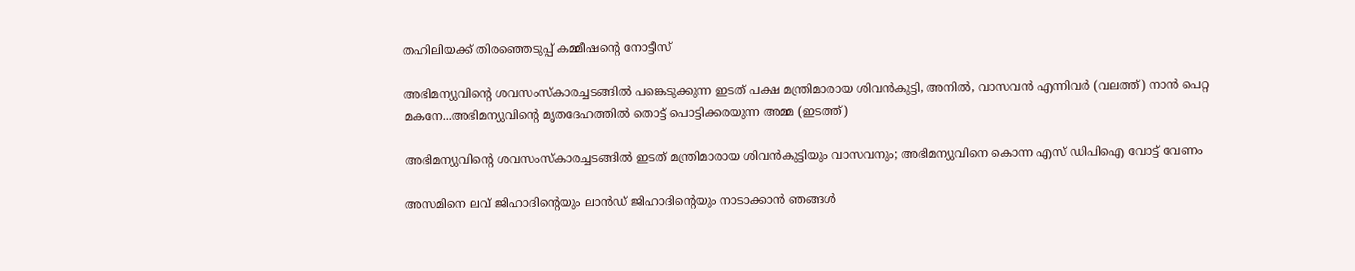തഹിലിയക്ക് തിരഞ്ഞെടുപ്പ് കമ്മീഷന്റെ നോട്ടീസ്

അഭിമന്യുവിന്‍റെ ശവസംസ്കാരച്ചടങ്ങില്‍ പങ്കെടുക്കുന്ന ഇടത് പക്ഷ മന്ത്രിമാരായ ശിവന്‍കുട്ടി, അനില്‍, വാസവന്‍ എന്നിവര്‍ (വലത്ത്) നാന്‍ പെറ്റ മകനേ...അഭിമന്യുവിന്‍റെ മൃതദേഹത്തില്‍ തൊട്ട് പൊട്ടിക്കരയുന്ന അമ്മ (ഇടത്ത്)

അഭിമന്യുവിന്റെ ശവസംസ്കാരച്ചടങ്ങില്‍ ഇടത് മന്ത്രിമാരായ ശിവന്‍കുട്ടിയും വാസവനും; അഭിമന്യുവിനെ കൊന്ന എസ് ഡിപിഐ വോട്ട് വേണം

അസമിനെ ലവ് ജിഹാദിന്റെയും ലാൻഡ് ജിഹാദിന്റെയും നാടാക്കാൻ ഞങ്ങൾ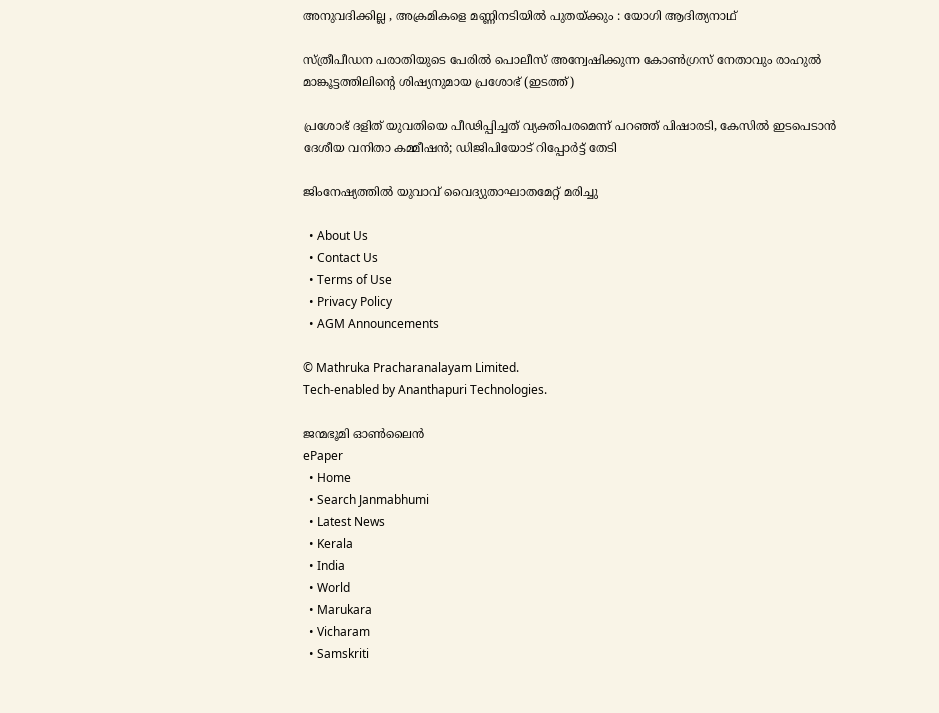അനുവദിക്കില്ല , അക്രമികളെ മണ്ണിനടിയിൽ പുതയ്‌ക്കും : യോഗി ആദിത്യനാഥ്

സ്ത്രീപീഡന പരാതിയുടെ പേരില്‍ പൊലീസ് അന്വേഷിക്കുന്ന കോണ്‍ഗ്രസ് നേതാവും രാഹുല്‍ മാങ്കൂട്ടത്തിലിന്‍റെ ശിഷ്യനുമായ പ്രശോഭ് (ഇടത്ത്)

പ്രശോഭ് ദളിത് യുവതിയെ പീഢിപ്പിച്ചത് വ്യക്തിപരമെന്ന് പറഞ്ഞ് പിഷാരടി, കേസില്‍ ഇടപെടാന്‍ ദേശീയ വനിതാ കമ്മീഷൻ; ഡിജിപിയോട് റിപ്പോർട്ട് തേടി

ജിംനേഷ്യത്തില്‍ യുവാവ് വൈദ്യുതാഘാതമേറ്റ് മരിച്ചു

  • About Us
  • Contact Us
  • Terms of Use
  • Privacy Policy
  • AGM Announcements

© Mathruka Pracharanalayam Limited.
Tech-enabled by Ananthapuri Technologies.

ജന്മഭൂമി ഓണ്‍ലൈന്‍
ePaper
  • Home
  • Search Janmabhumi
  • Latest News
  • Kerala
  • India
  • World
  • Marukara
  • Vicharam
  • Samskriti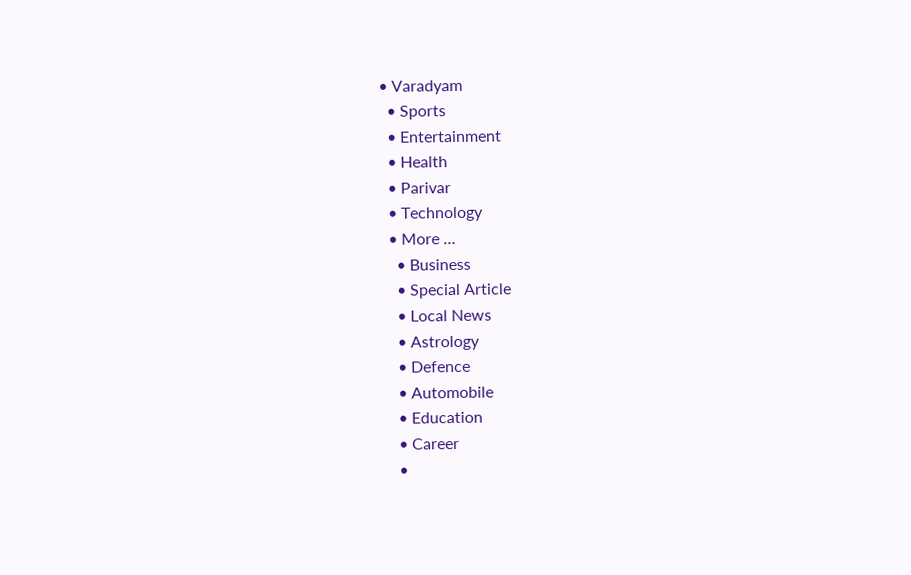• Varadyam
  • Sports
  • Entertainment
  • Health
  • Parivar
  • Technology
  • More …
    • Business
    • Special Article
    • Local News
    • Astrology
    • Defence
    • Automobile
    • Education
    • Career
    •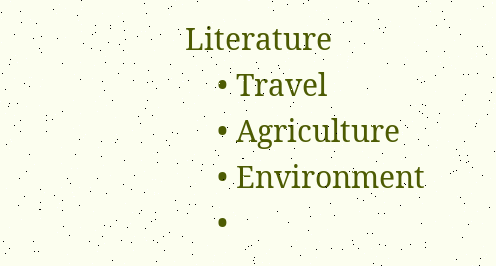Literature
    • Travel
    • Agriculture
    • Environment
    •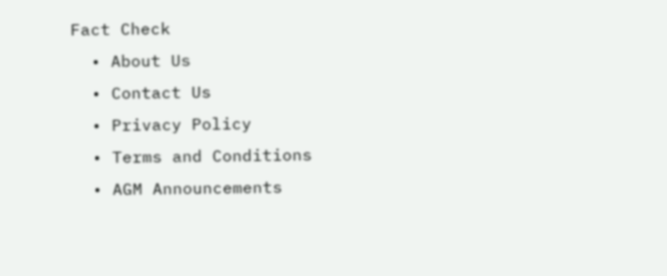Fact Check
  • About Us
  • Contact Us
  • Privacy Policy
  • Terms and Conditions
  • AGM Announcements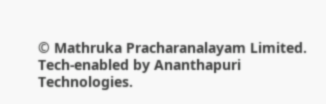© Mathruka Pracharanalayam Limited.
Tech-enabled by Ananthapuri Technologies.